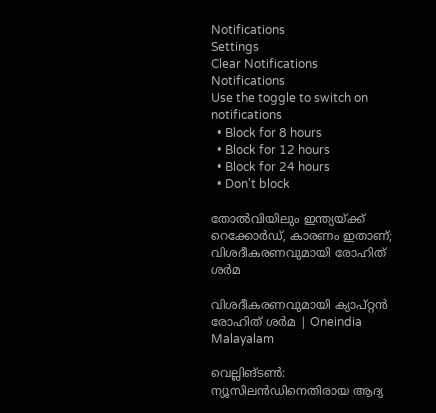Notifications
Settings
Clear Notifications
Notifications
Use the toggle to switch on notifications
  • Block for 8 hours
  • Block for 12 hours
  • Block for 24 hours
  • Don't block

തോല്‍വിയിലും ഇന്ത്യയ്ക്ക് റെക്കോര്‍ഡ്, കാരണം ഇതാണ്; വിശദീകരണവുമായി രോഹിത് ശര്‍മ

വിശദീകരണവുമായി ക്യാപ്റ്റന്‍ രോഹിത് ശര്‍മ | Oneindia Malayalam

വെല്ലിങ്ടണ്‍: ന്യൂസിലന്‍ഡിനെതിരായ ആദ്യ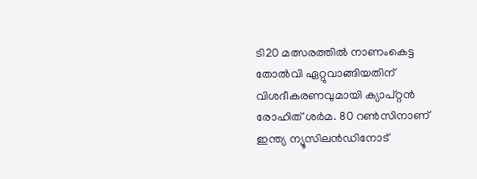ടി20 മത്സരത്തില്‍ നാണംകെട്ട തോല്‍വി ഏറ്റുവാങ്ങിയതിന് വിശദീകരണവുമായി ക്യാപ്റ്റന്‍ രോഹിത് ശര്‍മ. 80 റണ്‍സിനാണ് ഇന്ത്യ ന്യൂസിലന്‍ഡിനോട്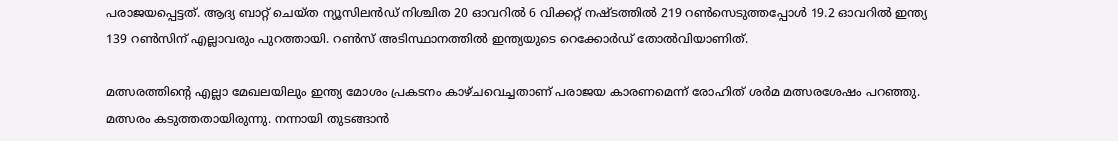പരാജയപ്പെട്ടത്. ആദ്യ ബാറ്റ് ചെയ്ത ന്യൂസിലന്‍ഡ് നിശ്ചിത 20 ഓവറില്‍ 6 വിക്കറ്റ് നഷ്ടത്തില്‍ 219 റണ്‍സെടുത്തപ്പോള്‍ 19.2 ഓവറില്‍ ഇന്ത്യ 139 റണ്‍സിന് എല്ലാവരും പുറത്തായി. റണ്‍സ് അടിസ്ഥാനത്തില്‍ ഇന്ത്യയുടെ റെക്കോര്‍ഡ് തോല്‍വിയാണിത്.

മത്സരത്തിന്റെ എല്ലാ മേഖലയിലും ഇന്ത്യ മോശം പ്രകടനം കാഴ്ചവെച്ചതാണ് പരാജയ കാരണമെന്ന് രോഹിത് ശര്‍മ മത്സരശേഷം പറഞ്ഞു. മത്സരം കടുത്തതായിരുന്നു. നന്നായി തുടങ്ങാന്‍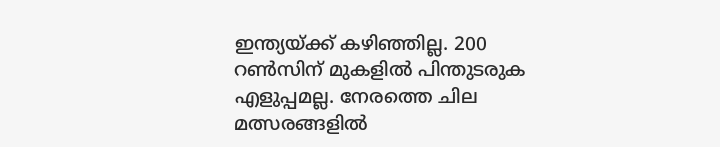ഇന്ത്യയ്ക്ക് കഴിഞ്ഞില്ല. 200 റണ്‍സിന് മുകളില്‍ പിന്തുടരുക എളുപ്പമല്ല. നേരത്തെ ചില മത്സരങ്ങളില്‍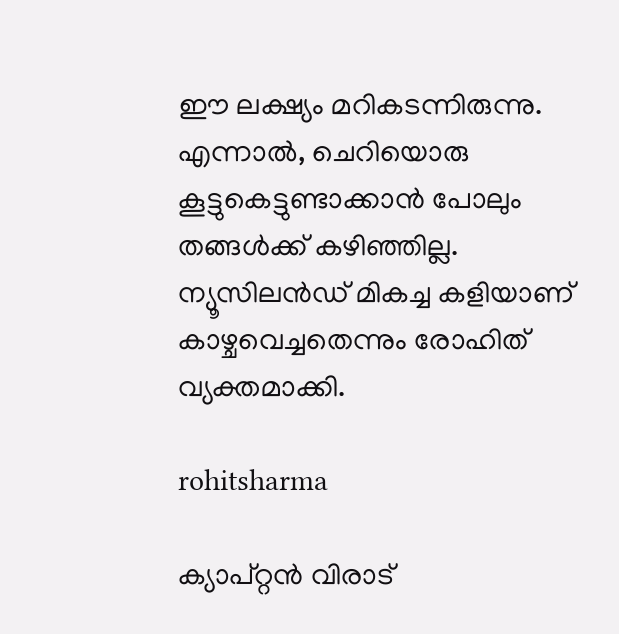ഈ ലക്ഷ്യം മറികടന്നിരുന്നു. എന്നാല്‍, ചെറിയൊരു കൂട്ടുകെട്ടുണ്ടാക്കാന്‍ പോലും തങ്ങള്‍ക്ക് കഴിഞ്ഞില്ല. ന്യൂസിലന്‍ഡ് മികച്ച കളിയാണ് കാഴ്ചവെച്ചതെന്നും രോഹിത് വ്യക്തമാക്കി.

rohitsharma

ക്യാപ്റ്റന്‍ വിരാട്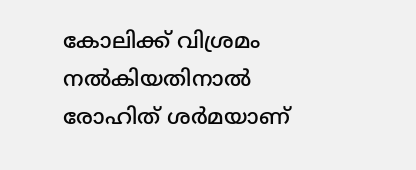കോലിക്ക് വിശ്രമം നല്‍കിയതിനാല്‍ രോഹിത് ശര്‍മയാണ്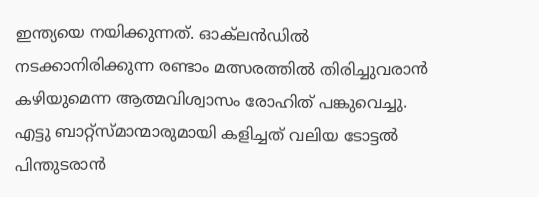ഇന്ത്യയെ നയിക്കുന്നത്. ഓക്‌ലന്‍ഡില്‍ നടക്കാനിരിക്കുന്ന രണ്ടാം മത്സരത്തില്‍ തിരിച്ചുവരാന്‍ കഴിയുമെന്ന ആത്മവിശ്വാസം രോഹിത് പങ്കുവെച്ചു. എട്ടു ബാറ്റ്‌സ്മാന്മാരുമായി കളിച്ചത് വലിയ ടോട്ടല്‍ പിന്തുടരാന്‍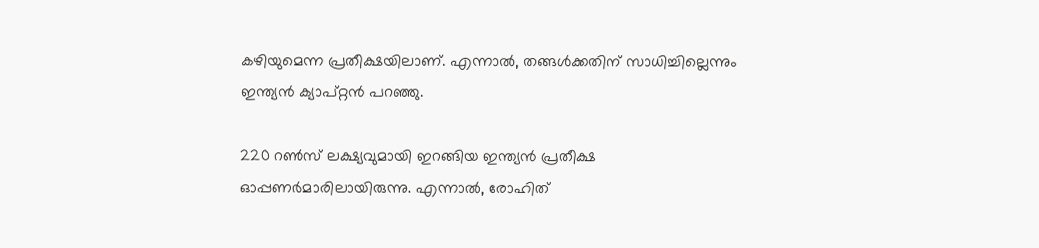കഴിയുമെന്ന പ്രതീക്ഷയിലാണ്. എന്നാല്‍, തങ്ങള്‍ക്കതിന് സാധിച്ചില്ലെന്നും ഇന്ത്യന്‍ ക്യാപ്റ്റന്‍ പറഞ്ഞു.

220 റണ്‍സ് ലക്ഷ്യവുമായി ഇറങ്ങിയ ഇന്ത്യന്‍ പ്രതീക്ഷ ഓപ്പണര്‍മാരിലായിരുന്നു. എന്നാല്‍, രോഹിത്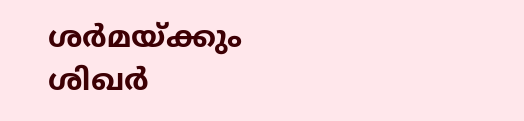ശര്‍മയ്ക്കും ശിഖര്‍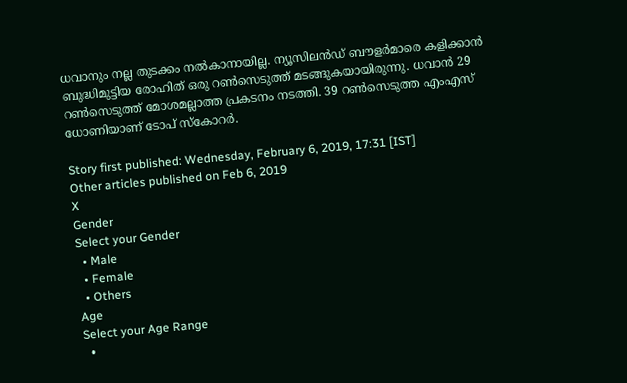ധവാനും നല്ല തുടക്കം നല്‍കാനായില്ല. ന്യൂസിലന്‍ഡ് ബൗളര്‍മാരെ കളിക്കാന്‍ ബുദ്ധിമുട്ടിയ രോഹിത് ഒരു റണ്‍സെടുത്ത് മടങ്ങുകയായിരുന്നു. ധവാന്‍ 29 റണ്‍സെടുത്ത് മോശമല്ലാത്ത പ്രകടനം നടത്തി. 39 റണ്‍സെടുത്ത എംഎസ് ധോണിയാണ് ടോപ് സ്‌കോറര്‍.

Story first published: Wednesday, February 6, 2019, 17:31 [IST]
Other articles published on Feb 6, 2019
X
Gender
Select your Gender
  • Male
  • Female
  • Others
Age
Select your Age Range
  •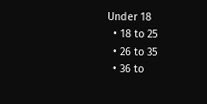Under 18
  • 18 to 25
  • 26 to 35
  • 36 to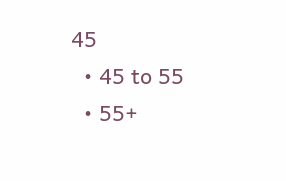45
  • 45 to 55
  • 55+